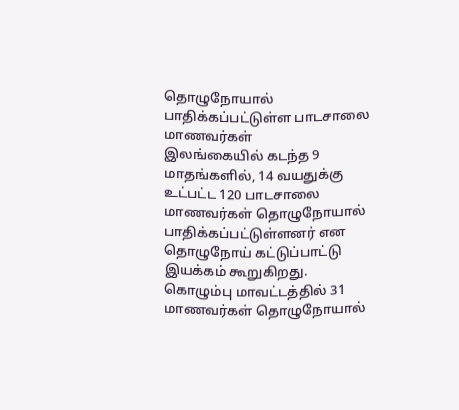தொழுநோயால் பாதிக்கப்பட்டுள்ள பாடசாலை மாணவர்கள்
இலங்கையில் கடந்த 9 மாதங்களில், 14 வயதுக்கு உட்பட்ட 120 பாடசாலை மாணவர்கள் தொழுநோயால் பாதிக்கப்பட்டுள்ளனர் என தொழுநோய் கட்டுப்பாட்டு இயக்கம் கூறுகிறது.
கொழும்பு மாவட்டத்தில் 31 மாணவர்கள் தொழுநோயால்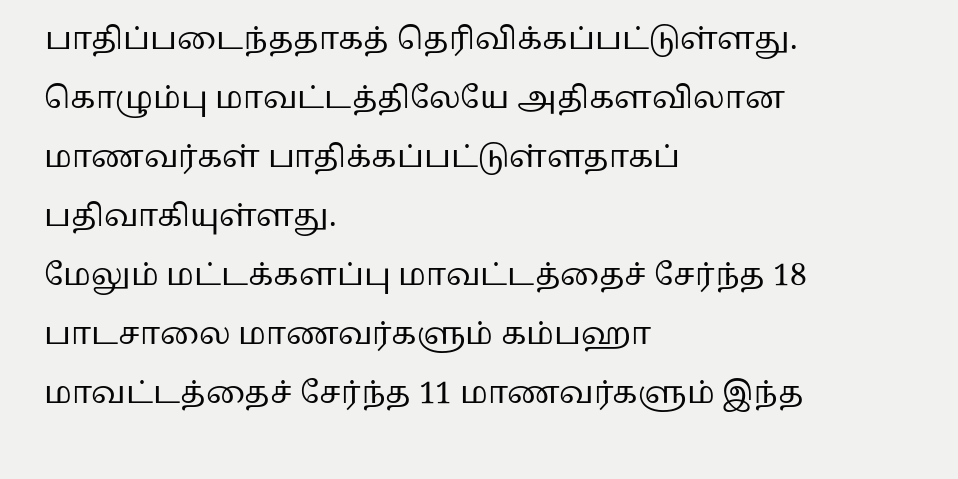பாதிப்படைந்ததாகத் தெரிவிக்கப்பட்டுள்ளது.
கொழும்பு மாவட்டத்திலேயே அதிகளவிலான மாணவர்கள் பாதிக்கப்பட்டுள்ளதாகப் பதிவாகியுள்ளது.
மேலும் மட்டக்களப்பு மாவட்டத்தைச் சேர்ந்த 18 பாடசாலை மாணவர்களும் கம்பஹா மாவட்டத்தைச் சேர்ந்த 11 மாணவர்களும் இந்த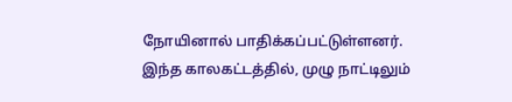நோயினால் பாதிக்கப்பட்டுள்ளனர்.
இந்த காலகட்டத்தில், முழு நாட்டிலும்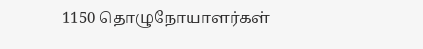1150 தொழுநோயாளர்கள்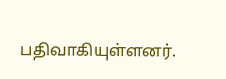பதிவாகியுள்ளனர்.